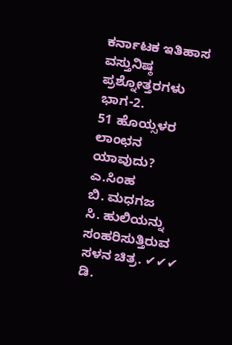ಕರ್ನಾಟಕ ಇತಿಹಾಸ ವಸ್ತುನಿಷ್ಠ ಪ್ರಶ್ನೋತ್ತರಗಳು ಭಾಗ-2.
51 ಹೊಯ್ಸಳರ ಲಾಂಛನ ಯಾವುದು?
ಎ.ಸಿಂಹ
ಬಿ. ಮಧಗಜ
ಸಿ. ಹುಲಿಯನ್ನು ಸಂಹರಿಸುತ್ತಿರುವ ಸಳನ ಚಿತ್ರ. ✔✔✔
ಡಿ.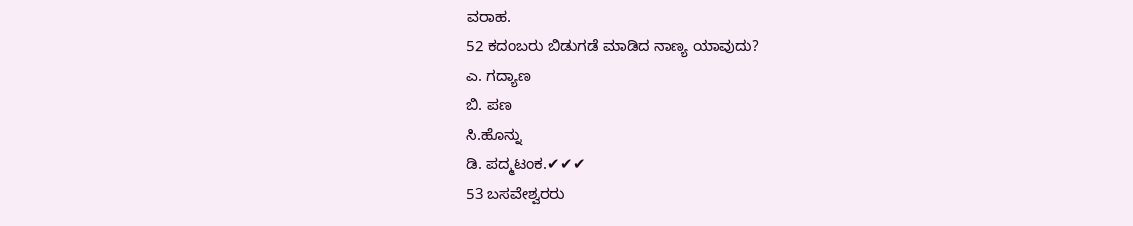ವರಾಹ.
52 ಕದಂಬರು ಬಿಡುಗಡೆ ಮಾಡಿದ ನಾಣ್ಯ ಯಾವುದು?
ಎ. ಗದ್ಯಾಣ
ಬಿ. ಪಣ
ಸಿ.ಹೊನ್ನು
ಡಿ. ಪದ್ಮಟಂಕ.✔✔✔
53 ಬಸವೇಶ್ವರರು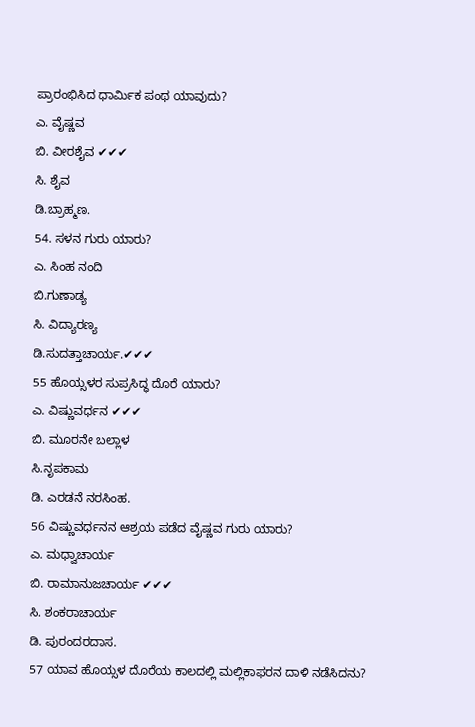ಪ್ರಾರಂಭಿಸಿದ ಧಾರ್ಮಿಕ ಪಂಥ ಯಾವುದು?
ಎ. ವೈಷ್ಣವ
ಬಿ. ವೀರಶೈವ ✔✔✔
ಸಿ. ಶೈವ
ಡಿ.ಬ್ರಾಹ್ಮಣ.
54. ಸಳನ ಗುರು ಯಾರು?
ಎ. ಸಿಂಹ ನಂದಿ
ಬಿ.ಗುಣಾಡ್ಯ
ಸಿ. ವಿದ್ಯಾರಣ್ಯ
ಡಿ.ಸುದತ್ತಾಚಾರ್ಯ.✔✔✔
55 ಹೊಯ್ಸಳರ ಸುಪ್ರಸಿದ್ಧ ದೊರೆ ಯಾರು?
ಎ. ವಿಷ್ಣುವರ್ಧನ ✔✔✔
ಬಿ. ಮೂರನೇ ಬಲ್ಲಾಳ
ಸಿ.ನೃಪಕಾಮ
ಡಿ. ಎರಡನೆ ನರಸಿಂಹ.
56 ವಿಷ್ಣುವರ್ಧನನ ಆಶ್ರಯ ಪಡೆದ ವೈಷ್ಣವ ಗುರು ಯಾರು?
ಎ. ಮಧ್ವಾಚಾರ್ಯ
ಬಿ. ರಾಮಾನುಜಚಾರ್ಯ ✔✔✔
ಸಿ. ಶಂಕರಾಚಾರ್ಯ
ಡಿ. ಪುರಂದರದಾಸ.
57 ಯಾವ ಹೊಯ್ಸಳ ದೊರೆಯ ಕಾಲದಲ್ಲಿ ಮಲ್ಲಿಕಾಫರನ ದಾಳಿ ನಡೆಸಿದನು?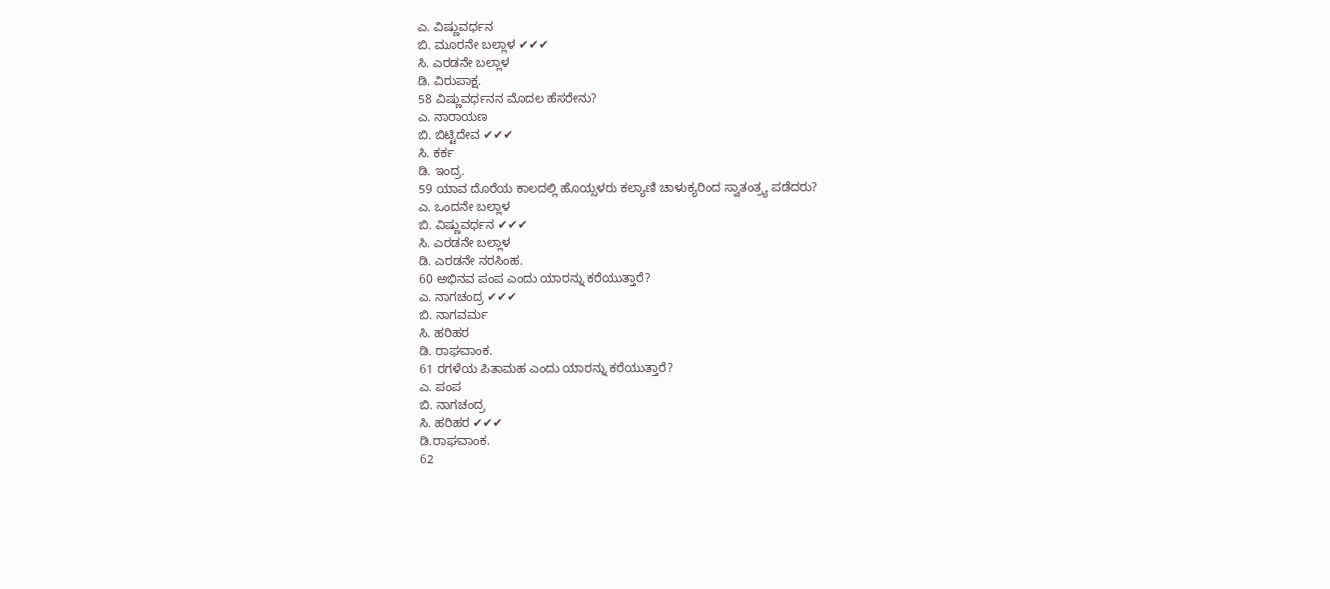ಎ. ವಿಷ್ಣುವರ್ಧನ
ಬಿ. ಮೂರನೇ ಬಲ್ಲಾಳ ✔✔✔
ಸಿ. ಎರಡನೇ ಬಲ್ಲಾಳ
ಡಿ. ವಿರುಪಾಕ್ಷ.
58 ವಿಷ್ಣುವರ್ಧನನ ಮೊದಲ ಹೆಸರೇನು?
ಎ. ನಾರಾಯಣ
ಬಿ. ಬಿಟ್ಟಿದೇವ ✔✔✔
ಸಿ. ಕರ್ಕ
ಡಿ. ಇಂದ್ರ.
59 ಯಾವ ದೊರೆಯ ಕಾಲದಲ್ಲಿ ಹೊಯ್ಸಳರು ಕಲ್ಯಾಣಿ ಚಾಳುಕ್ಯರಿಂದ ಸ್ವಾತಂತ್ರ್ಯ ಪಡೆದರು?
ಎ. ಒಂದನೇ ಬಲ್ಲಾಳ
ಬಿ. ವಿಷ್ಣುವರ್ಧನ ✔✔✔
ಸಿ. ಎರಡನೇ ಬಲ್ಲಾಳ
ಡಿ. ಎರಡನೇ ನರಸಿಂಹ.
60 ಅಭಿನವ ಪಂಪ ಎಂದು ಯಾರನ್ನು ಕರೆಯುತ್ತಾರೆ?
ಎ. ನಾಗಚಂದ್ರ ✔✔✔
ಬಿ. ನಾಗವರ್ಮ
ಸಿ. ಹರಿಹರ
ಡಿ. ರಾಘವಾಂಕ.
61 ರಗಳೆಯ ಪಿತಾಮಹ ಎಂದು ಯಾರನ್ನು ಕರೆಯುತ್ತಾರೆ?
ಎ. ಪಂಪ
ಬಿ. ನಾಗಚಂದ್ರ
ಸಿ. ಹರಿಹರ ✔✔✔
ಡಿ.ರಾಘವಾಂಕ.
62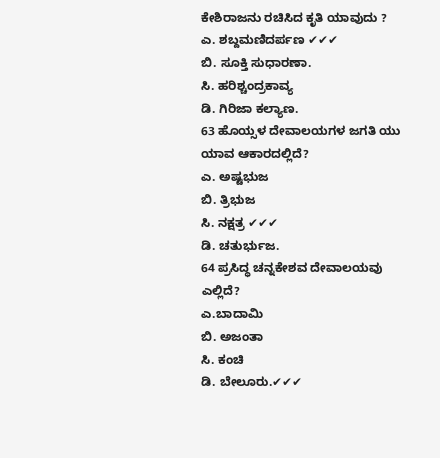ಕೇಶಿರಾಜನು ರಚಿಸಿದ ಕೃತಿ ಯಾವುದು ?
ಎ. ಶಬ್ದಮಣಿದರ್ಪಣ ✔✔✔
ಬಿ. ಸೂಕ್ತಿ ಸುಧಾರಣಾ.
ಸಿ. ಹರಿಶ್ಚಂದ್ರಕಾವ್ಯ
ಡಿ. ಗಿರಿಜಾ ಕಲ್ಯಾಣ.
63 ಹೊಯ್ಸಳ ದೇವಾಲಯಗಳ ಜಗತಿ ಯು ಯಾವ ಆಕಾರದಲ್ಲಿದೆ?
ಎ. ಅಷ್ಟಭುಜ
ಬಿ. ತ್ರಿಭುಜ
ಸಿ. ನಕ್ಷತ್ರ ✔✔✔
ಡಿ. ಚತುರ್ಭುಜ.
64 ಪ್ರಸಿದ್ಧ ಚನ್ನಕೇಶವ ದೇವಾಲಯವು ಎಲ್ಲಿದೆ?
ಎ.ಬಾದಾಮಿ
ಬಿ. ಅಜಂತಾ
ಸಿ. ಕಂಚಿ
ಡಿ. ಬೇಲೂರು.✔✔✔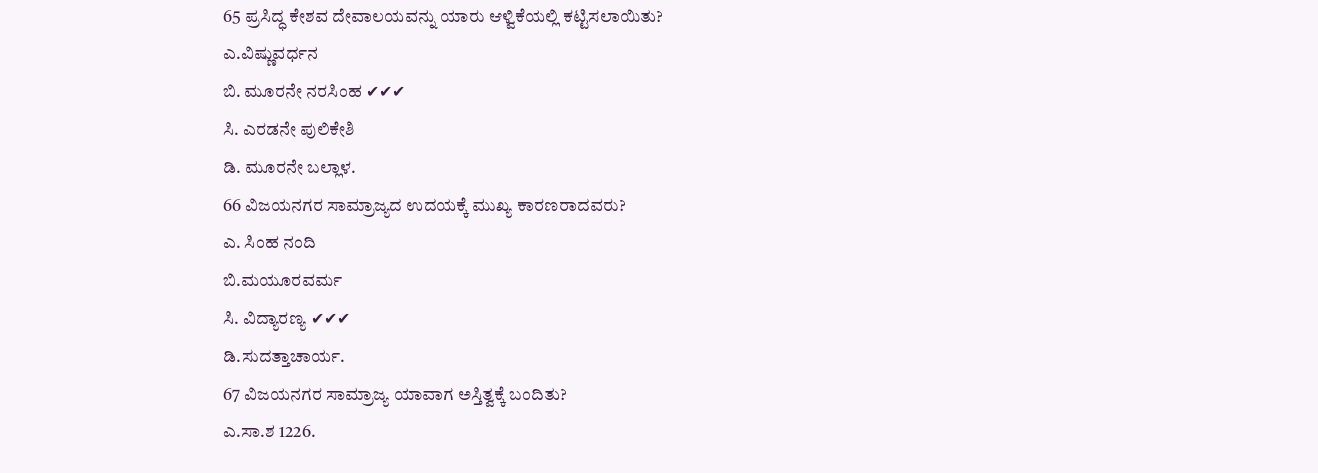65 ಪ್ರಸಿದ್ಧ ಕೇಶವ ದೇವಾಲಯವನ್ನು ಯಾರು ಆಳ್ವಿಕೆಯಲ್ಲಿ ಕಟ್ಟಿಸಲಾಯಿತು?
ಎ.ವಿಷ್ಣುವರ್ಧನ
ಬಿ. ಮೂರನೇ ನರಸಿಂಹ ✔✔✔
ಸಿ. ಎರಡನೇ ಪುಲಿಕೇಶಿ
ಡಿ. ಮೂರನೇ ಬಲ್ಲಾಳ.
66 ವಿಜಯನಗರ ಸಾಮ್ರಾಜ್ಯದ ಉದಯಕ್ಕೆ ಮುಖ್ಯ ಕಾರಣರಾದವರು?
ಎ. ಸಿಂಹ ನಂದಿ
ಬಿ.ಮಯೂರವರ್ಮ
ಸಿ. ವಿದ್ಯಾರಣ್ಯ ✔✔✔
ಡಿ.ಸುದತ್ತಾಚಾರ್ಯ.
67 ವಿಜಯನಗರ ಸಾಮ್ರಾಜ್ಯ ಯಾವಾಗ ಅಸ್ತಿತ್ವಕ್ಕೆ ಬಂದಿತು?
ಎ.ಸಾ.ಶ 1226.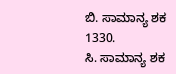ಬಿ. ಸಾಮಾನ್ಯ ಶಕ 1330.
ಸಿ. ಸಾಮಾನ್ಯ ಶಕ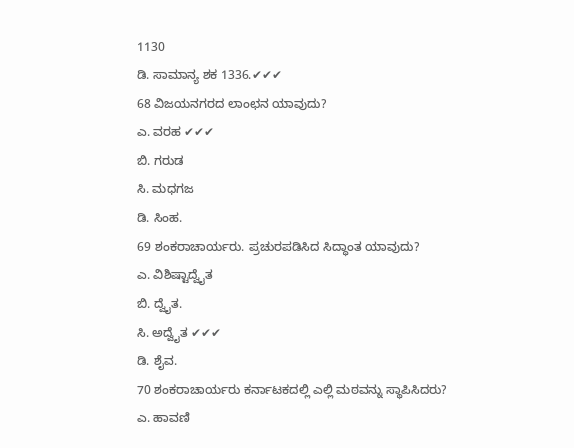1130
ಡಿ. ಸಾಮಾನ್ಯ ಶಕ 1336.✔✔✔
68 ವಿಜಯನಗರದ ಲಾಂಛನ ಯಾವುದು?
ಎ. ವರಹ ✔✔✔
ಬಿ. ಗರುಡ
ಸಿ. ಮಧಗಜ
ಡಿ. ಸಿಂಹ.
69 ಶಂಕರಾಚಾರ್ಯರು. ಪ್ರಚುರಪಡಿಸಿದ ಸಿದ್ಧಾಂತ ಯಾವುದು?
ಎ. ವಿಶಿಷ್ಟಾದ್ವೈತ
ಬಿ. ದ್ವೈತ.
ಸಿ. ಅದ್ವೈತ ✔✔✔
ಡಿ. ಶೈವ.
70 ಶಂಕರಾಚಾರ್ಯರು ಕರ್ನಾಟಕದಲ್ಲಿ ಎಲ್ಲಿ ಮಠವನ್ನು ಸ್ಥಾಪಿಸಿದರು?
ಎ. ಹಾವಣಿ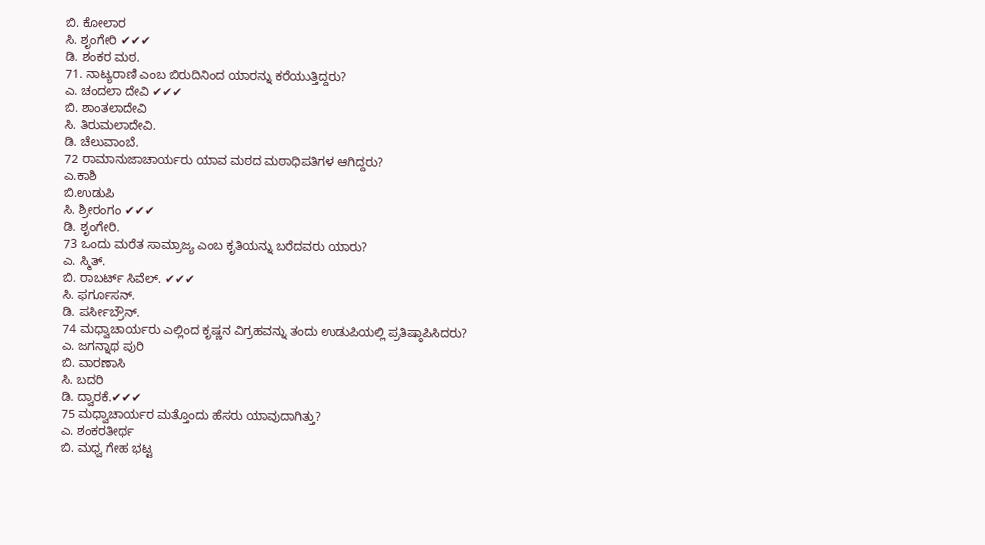ಬಿ. ಕೋಲಾರ
ಸಿ. ಶೃಂಗೇರಿ ✔✔✔
ಡಿ. ಶಂಕರ ಮಠ.
71. ನಾಟ್ಯರಾಣಿ ಎಂಬ ಬಿರುದಿನಿಂದ ಯಾರನ್ನು ಕರೆಯುತ್ತಿದ್ದರು?
ಎ. ಚಂದಲಾ ದೇವಿ ✔✔✔
ಬಿ. ಶಾಂತಲಾದೇವಿ
ಸಿ. ತಿರುಮಲಾದೇವಿ.
ಡಿ. ಚೆಲುವಾಂಬೆ.
72 ರಾಮಾನುಜಾಚಾರ್ಯರು ಯಾವ ಮಠದ ಮಠಾಧಿಪತಿಗಳ ಆಗಿದ್ದರು?
ಎ.ಕಾಶಿ
ಬಿ.ಉಡುಪಿ
ಸಿ. ಶ್ರೀರಂಗಂ ✔✔✔
ಡಿ. ಶೃಂಗೇರಿ.
73 ಒಂದು ಮರೆತ ಸಾಮ್ರಾಜ್ಯ ಎಂಬ ಕೃತಿಯನ್ನು ಬರೆದವರು ಯಾರು?
ಎ. ಸ್ಮಿತ್.
ಬಿ. ರಾಬರ್ಟ್ ಸಿವೆಲ್. ✔✔✔
ಸಿ. ಫರ್ಗೂಸನ್.
ಡಿ. ಪರ್ಸೀಬ್ರೌನ್.
74 ಮಧ್ವಾಚಾರ್ಯರು ಎಲ್ಲಿಂದ ಕೃಷ್ಣನ ವಿಗ್ರಹವನ್ನು ತಂದು ಉಡುಪಿಯಲ್ಲಿ ಪ್ರತಿಷ್ಠಾಪಿಸಿದರು?
ಎ. ಜಗನ್ನಾಥ ಪುರಿ
ಬಿ. ವಾರಣಾಸಿ
ಸಿ. ಬದರಿ
ಡಿ. ದ್ವಾರಕೆ.✔✔✔
75 ಮಧ್ವಾಚಾರ್ಯರ ಮತ್ತೊಂದು ಹೆಸರು ಯಾವುದಾಗಿತ್ತು?
ಎ. ಶಂಕರತೀರ್ಥ
ಬಿ. ಮಧ್ವ ಗೇಹ ಭಟ್ಟ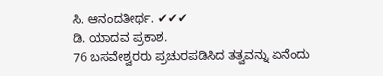ಸಿ. ಆನಂದತೀರ್ಥ. ✔✔✔
ಡಿ. ಯಾದವ ಪ್ರಕಾಶ.
76 ಬಸವೇಶ್ವರರು ಪ್ರಚುರಪಡಿಸಿದ ತತ್ವವನ್ನು ಏನೆಂದು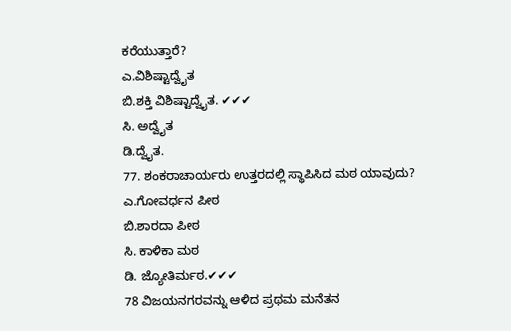ಕರೆಯುತ್ತಾರೆ?
ಎ.ವಿಶಿಷ್ಟಾದ್ವೈತ
ಬಿ.ಶಕ್ತಿ ವಿಶಿಷ್ಟಾದ್ವೈತ. ✔✔✔
ಸಿ. ಅದ್ವೈತ
ಡಿ.ದ್ವೈತ.
77. ಶಂಕರಾಚಾರ್ಯರು ಉತ್ತರದಲ್ಲಿ ಸ್ಥಾಪಿಸಿದ ಮಠ ಯಾವುದು?
ಎ.ಗೋವರ್ಧನ ಪೀಠ
ಬಿ.ಶಾರದಾ ಪೀಠ
ಸಿ. ಕಾಳಿಕಾ ಮಠ
ಡಿ. ಜ್ಯೋತಿರ್ಮಠ.✔✔✔
78 ವಿಜಯನಗರವನ್ನು ಆಳಿದ ಪ್ರಥಮ ಮನೆತನ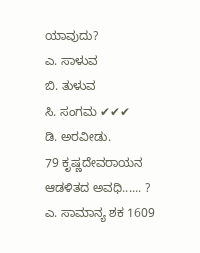ಯಾವುದು?
ಎ. ಸಾಳುವ
ಬಿ. ತುಳುವ
ಸಿ. ಸಂಗಮ ✔✔✔
ಡಿ. ಅರವೀಡು.
79 ಕೃಷ್ಣದೇವರಾಯನ ಆಡಳಿತದ ಅವಧಿ...... ?
ಎ. ಸಾಮಾನ್ಯ ಶಕ 1609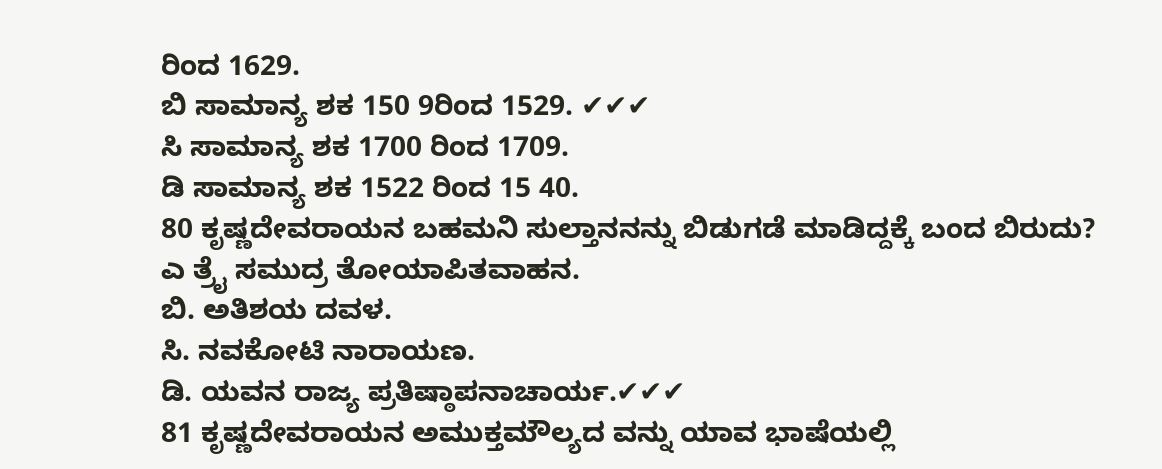ರಿಂದ 1629.
ಬಿ ಸಾಮಾನ್ಯ ಶಕ 150 9ರಿಂದ 1529. ✔✔✔
ಸಿ ಸಾಮಾನ್ಯ ಶಕ 1700 ರಿಂದ 1709.
ಡಿ ಸಾಮಾನ್ಯ ಶಕ 1522 ರಿಂದ 15 40.
80 ಕೃಷ್ಣದೇವರಾಯನ ಬಹಮನಿ ಸುಲ್ತಾನನನ್ನು ಬಿಡುಗಡೆ ಮಾಡಿದ್ದಕ್ಕೆ ಬಂದ ಬಿರುದು?
ಎ ತ್ರೈ ಸಮುದ್ರ ತೋಯಾಪಿತವಾಹನ.
ಬಿ. ಅತಿಶಯ ದವಳ.
ಸಿ. ನವಕೋಟಿ ನಾರಾಯಣ.
ಡಿ. ಯವನ ರಾಜ್ಯ ಪ್ರತಿಷ್ಠಾಪನಾಚಾರ್ಯ.✔✔✔
81 ಕೃಷ್ಣದೇವರಾಯನ ಅಮುಕ್ತಮೌಲ್ಯದ ವನ್ನು ಯಾವ ಭಾಷೆಯಲ್ಲಿ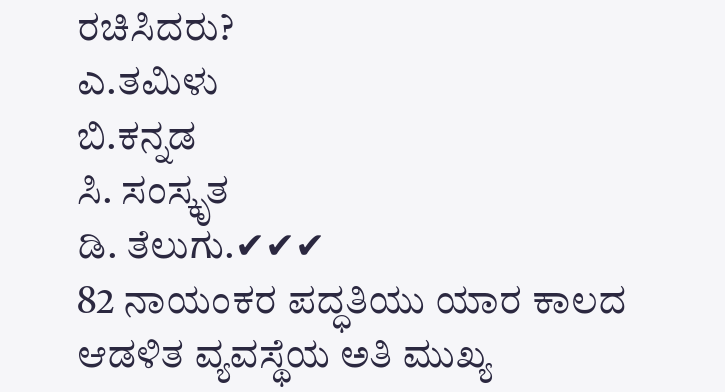ರಚಿಸಿದರು?
ಎ.ತಮಿಳು
ಬಿ.ಕನ್ನಡ
ಸಿ. ಸಂಸ್ಕೃತ
ಡಿ. ತೆಲುಗು.✔✔✔
82 ನಾಯಂಕರ ಪದ್ಧತಿಯು ಯಾರ ಕಾಲದ ಆಡಳಿತ ವ್ಯವಸ್ಥೆಯ ಅತಿ ಮುಖ್ಯ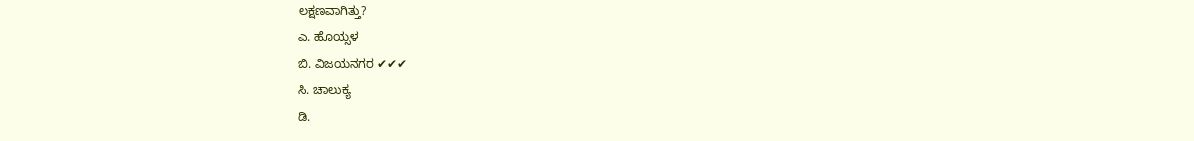ಲಕ್ಷಣವಾಗಿತ್ತು?
ಎ. ಹೊಯ್ಸಳ
ಬಿ. ವಿಜಯನಗರ ✔✔✔
ಸಿ. ಚಾಲುಕ್ಯ
ಡಿ.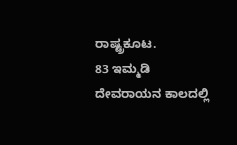ರಾಷ್ಟ್ರಕೂಟ.
83 ಇಮ್ಮಡಿ ದೇವರಾಯನ ಕಾಲದಲ್ಲಿ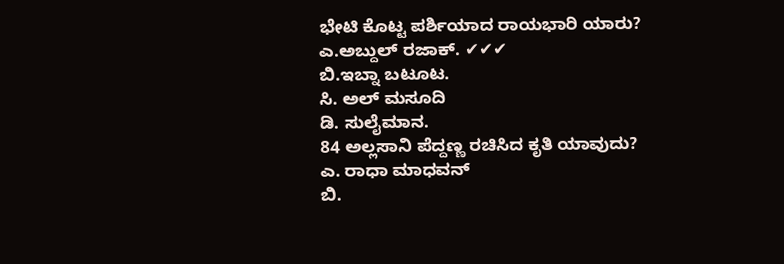ಭೇಟಿ ಕೊಟ್ಟ ಪರ್ಶಿಯಾದ ರಾಯಭಾರಿ ಯಾರು?
ಎ.ಅಬ್ದುಲ್ ರಜಾಕ್. ✔✔✔
ಬಿ.ಇಬ್ನಾ ಬಟೂಟ.
ಸಿ. ಅಲ್ ಮಸೂದಿ
ಡಿ. ಸುಲೈಮಾನ.
84 ಅಲ್ಲಸಾನಿ ಪೆದ್ದಣ್ಣ ರಚಿಸಿದ ಕೃತಿ ಯಾವುದು?
ಎ. ರಾಧಾ ಮಾಧವನ್
ಬಿ.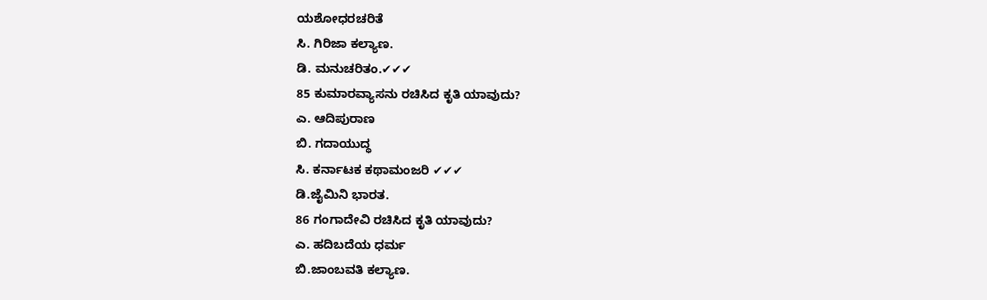ಯಶೋಧರಚರಿತೆ
ಸಿ. ಗಿರಿಜಾ ಕಲ್ಯಾಣ.
ಡಿ. ಮನುಚರಿತಂ.✔✔✔
85 ಕುಮಾರವ್ಯಾಸನು ರಚಿಸಿದ ಕೃತಿ ಯಾವುದು?
ಎ. ಆದಿಪುರಾಣ
ಬಿ. ಗದಾಯುದ್ಧ
ಸಿ. ಕರ್ನಾಟಕ ಕಥಾಮಂಜರಿ ✔✔✔
ಡಿ.ಜೈಮಿನಿ ಭಾರತ.
86 ಗಂಗಾದೇವಿ ರಚಿಸಿದ ಕೃತಿ ಯಾವುದು?
ಎ. ಹದಿಬದೆಯ ಧರ್ಮ
ಬಿ.ಜಾಂಬವತಿ ಕಲ್ಯಾಣ.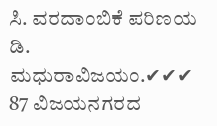ಸಿ. ವರದಾಂಬಿಕೆ ಪರಿಣಯ
ಡಿ. ಮಧುರಾವಿಜಯಂ.✔✔✔
87 ವಿಜಯನಗರದ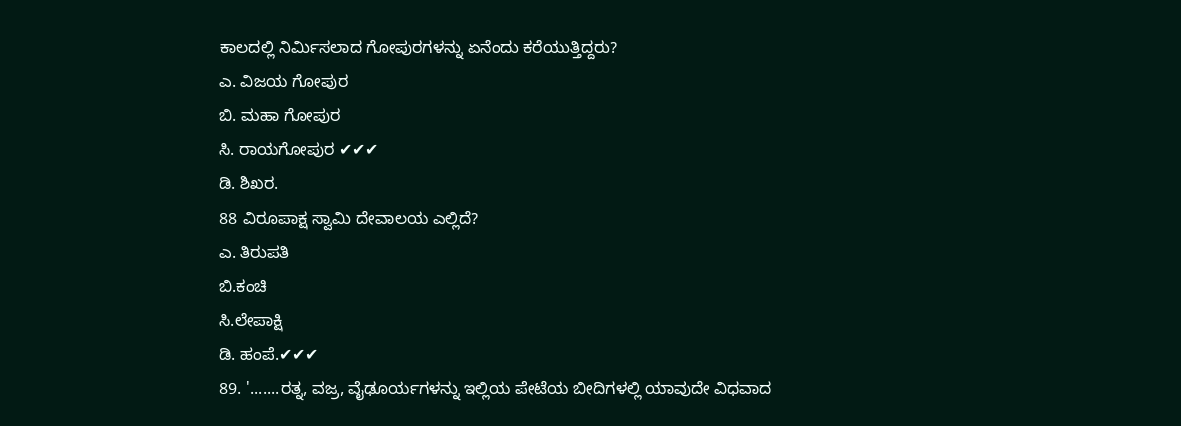ಕಾಲದಲ್ಲಿ ನಿರ್ಮಿಸಲಾದ ಗೋಪುರಗಳನ್ನು ಏನೆಂದು ಕರೆಯುತ್ತಿದ್ದರು?
ಎ. ವಿಜಯ ಗೋಪುರ
ಬಿ. ಮಹಾ ಗೋಪುರ
ಸಿ. ರಾಯಗೋಪುರ ✔✔✔
ಡಿ. ಶಿಖರ.
88 ವಿರೂಪಾಕ್ಷ ಸ್ವಾಮಿ ದೇವಾಲಯ ಎಲ್ಲಿದೆ?
ಎ. ತಿರುಪತಿ
ಬಿ.ಕಂಚಿ
ಸಿ.ಲೇಪಾಕ್ಷಿ
ಡಿ. ಹಂಪೆ.✔✔✔
89. '.......ರತ್ನ, ವಜ್ರ, ವೈಢೂರ್ಯಗಳನ್ನು ಇಲ್ಲಿಯ ಪೇಟೆಯ ಬೀದಿಗಳಲ್ಲಿ ಯಾವುದೇ ವಿಧವಾದ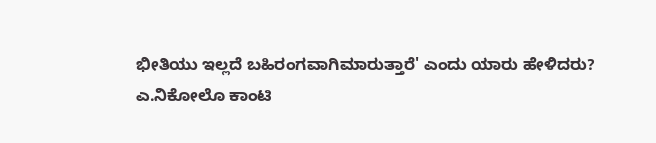ಭೀತಿಯು ಇಲ್ಲದೆ ಬಹಿರಂಗವಾಗಿಮಾರುತ್ತಾರೆ' ಎಂದು ಯಾರು ಹೇಳಿದರು?
ಎ.ನಿಕೋಲೊ ಕಾಂಟಿ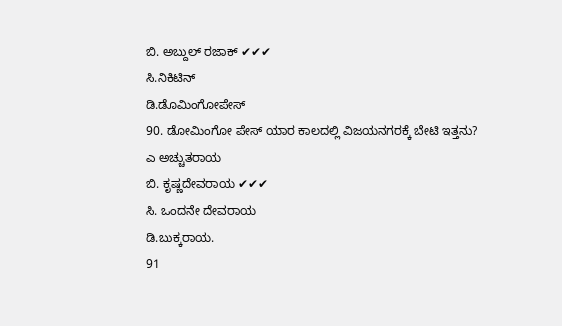ಬಿ. ಅಬ್ದುಲ್ ರಜಾಕ್ ✔✔✔
ಸಿ.ನಿಕಿಟಿನ್
ಡಿ.ಡೊಮಿಂಗೋಪೇಸ್
90. ಡೋಮಿಂಗೋ ಪೇಸ್ ಯಾರ ಕಾಲದಲ್ಲಿ ವಿಜಯನಗರಕ್ಕೆ ಬೇಟಿ ಇತ್ತನು?
ಎ ಅಚ್ಚುತರಾಯ
ಬಿ. ಕೃಷ್ಣದೇವರಾಯ ✔✔✔
ಸಿ. ಒಂದನೇ ದೇವರಾಯ
ಡಿ.ಬುಕ್ಕರಾಯ.
91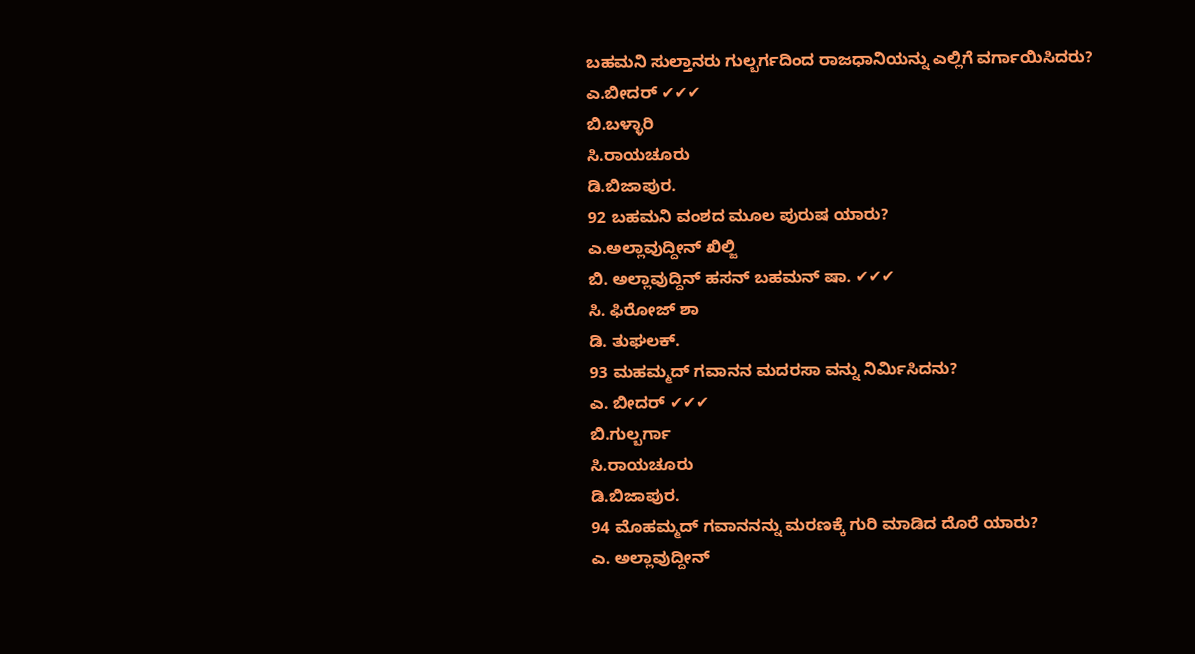ಬಹಮನಿ ಸುಲ್ತಾನರು ಗುಲ್ಬರ್ಗದಿಂದ ರಾಜಧಾನಿಯನ್ನು ಎಲ್ಲಿಗೆ ವರ್ಗಾಯಿಸಿದರು?
ಎ.ಬೀದರ್ ✔✔✔
ಬಿ.ಬಳ್ಳಾರಿ
ಸಿ.ರಾಯಚೂರು
ಡಿ.ಬಿಜಾಪುರ.
92 ಬಹಮನಿ ವಂಶದ ಮೂಲ ಪುರುಷ ಯಾರು?
ಎ.ಅಲ್ಲಾವುದ್ದೀನ್ ಖಿಲ್ಜಿ
ಬಿ. ಅಲ್ಲಾವುದ್ದಿನ್ ಹಸನ್ ಬಹಮನ್ ಷಾ. ✔✔✔
ಸಿ. ಫಿರೋಜ್ ಶಾ
ಡಿ. ತುಘಲಕ್.
93 ಮಹಮ್ಮದ್ ಗವಾನನ ಮದರಸಾ ವನ್ನು ನಿರ್ಮಿಸಿದನು?
ಎ. ಬೀದರ್ ✔✔✔
ಬಿ.ಗುಲ್ಬರ್ಗಾ
ಸಿ.ರಾಯಚೂರು
ಡಿ.ಬಿಜಾಪುರ.
94 ಮೊಹಮ್ಮದ್ ಗವಾನನನ್ನು ಮರಣಕ್ಕೆ ಗುರಿ ಮಾಡಿದ ದೊರೆ ಯಾರು?
ಎ. ಅಲ್ಲಾವುದ್ದೀನ್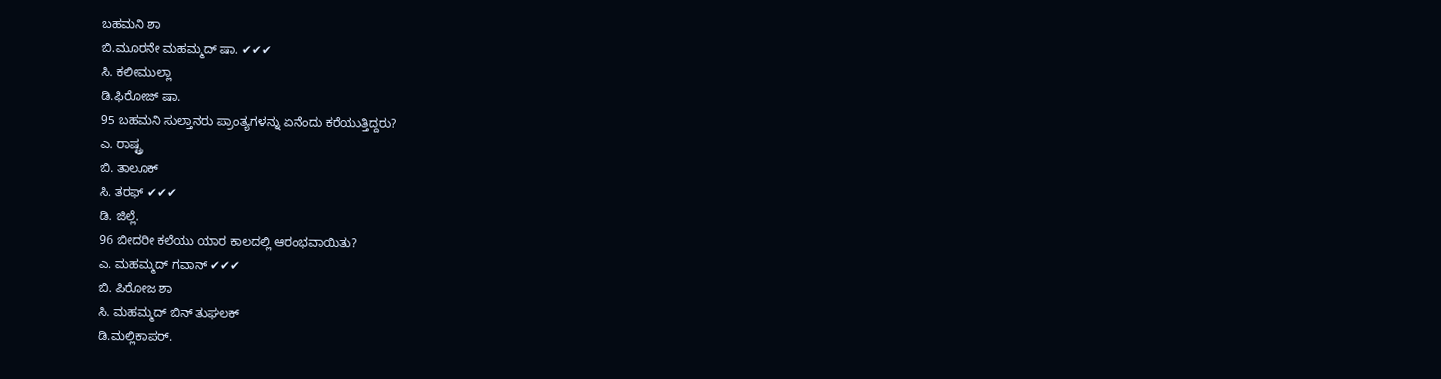ಬಹಮನಿ ಶಾ
ಬಿ.ಮೂರನೇ ಮಹಮ್ಮದ್ ಷಾ. ✔✔✔
ಸಿ. ಕಲೀಮುಲ್ಲಾ
ಡಿ.ಫಿರೋಜ್ ಷಾ.
95 ಬಹಮನಿ ಸುಲ್ತಾನರು ಪ್ರಾಂತ್ಯಗಳನ್ನು ಏನೆಂದು ಕರೆಯುತ್ತಿದ್ದರು?
ಎ. ರಾಷ್ಟ್ರ
ಬಿ. ತಾಲೂಕ್
ಸಿ. ತರಫ್ ✔✔✔
ಡಿ. ಜಿಲ್ಲೆ.
96 ಬೀದರೀ ಕಲೆಯು ಯಾರ ಕಾಲದಲ್ಲಿ ಆರಂಭವಾಯಿತು?
ಎ. ಮಹಮ್ಮದ್ ಗವಾನ್ ✔✔✔
ಬಿ. ಪಿರೋಜ ಶಾ
ಸಿ. ಮಹಮ್ಮದ್ ಬಿನ್ ತುಘಲಕ್
ಡಿ.ಮಲ್ಲಿಕಾಪರ್.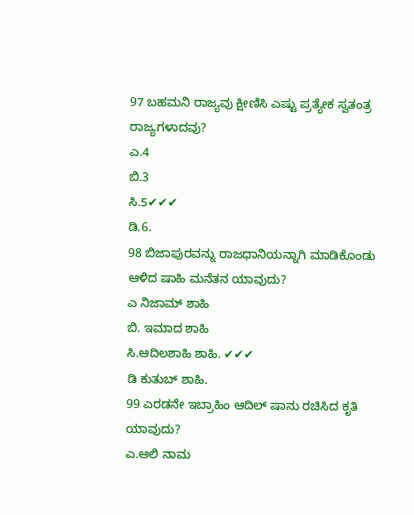97 ಬಹಮನಿ ರಾಜ್ಯವು ಕ್ಷೀಣಿಸಿ ಎಷ್ಟು ಪ್ರತ್ಯೇಕ ಸ್ವತಂತ್ರ ರಾಜ್ಯಗಳಾದವು?
ಎ.4
ಬಿ.3
ಸಿ.5✔✔✔
ಡಿ.6.
98 ಬಿಜಾಪುರವನ್ನು ರಾಜಧಾನಿಯನ್ನಾಗಿ ಮಾಡಿಕೊಂಡು ಆಳಿದ ಷಾಹಿ ಮನೆತನ ಯಾವುದು?
ಎ ನಿಜಾಮ್ ಶಾಹಿ
ಬಿ. ಇಮಾದ ಶಾಹಿ
ಸಿ.ಆದಿಲಶಾಹಿ ಶಾಹಿ. ✔✔✔
ಡಿ ಕುತುಬ್ ಶಾಹಿ.
99 ಎರಡನೇ ಇಬ್ರಾಹಿಂ ಆದಿಲ್ ಷಾನು ರಚಿಸಿದ ಕೃತಿ ಯಾವುದು?
ಎ.ಆಲಿ ನಾಮ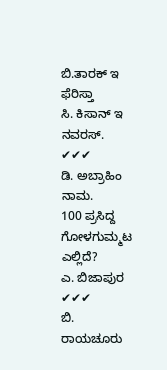ಬಿ.ತಾರಕ್ ಇ ಫೆರಿಸ್ತಾ
ಸಿ. ಕಿಸಾನ್ ಇ ನವರಸ್. ✔✔✔
ಡಿ. ಅಬ್ರಾಹಿಂ ನಾಮ.
100 ಪ್ರಸಿದ್ದ ಗೋಳಗುಮ್ಮಟ ಎಲ್ಲಿದೆ?
ಎ. ಬಿಜಾಪುರ ✔✔✔
ಬಿ. ರಾಯಚೂರು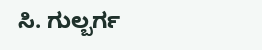ಸಿ. ಗುಲ್ಬರ್ಗ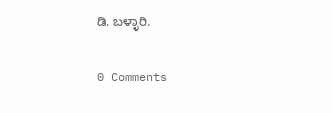ಡಿ. ಬಳ್ಳಾರಿ.

0 Comments